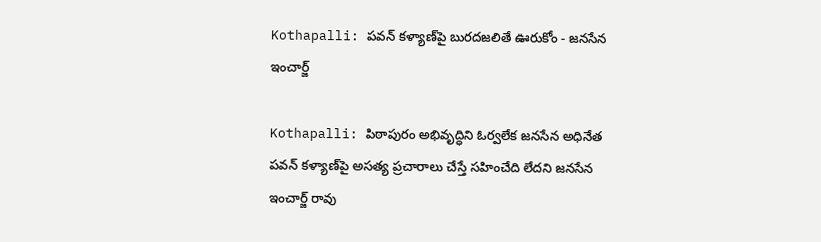Kothapalli: పవన్ కళ్యాణ్‌పై బురదజలితే ఊరుకోం - జనసేన ఇంచార్జ్

Kothapalli: పిఠాపురం అభివృద్ధిని ఓర్వలేక జనసేన అధినేత పవన్ కళ్యాణ్‌పై అసత్య ప్రచారాలు చేస్తే సహించేది లేదని జనసేన ఇంచార్జ్ రావు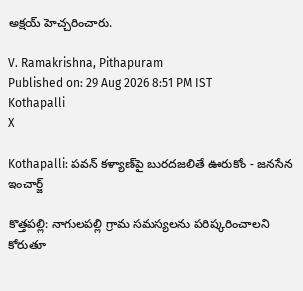అక్షయ్ హెచ్చరించారు.

V. Ramakrishna, Pithapuram
Published on: 29 Aug 2026 8:51 PM IST
Kothapalli
X

Kothapalli: పవన్ కళ్యాణ్‌పై బురదజలితే ఊరుకోం - జనసేన ఇంచార్జ్

కొత్తపల్లి: నాగులపల్లి గ్రామ సమస్యలను పరిష్కరించాలని కోరుతూ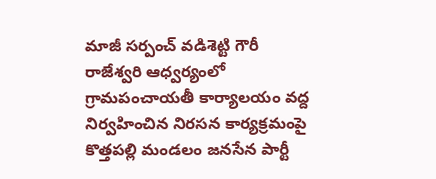మాజీ సర్పంచ్ వడిశెట్టి గౌరీ రాజేశ్వరి ఆధ్వర్యంలో గ్రామపంచాయతీ కార్యాలయం వద్ద నిర్వహించిన నిరసన కార్యక్రమంపై కొత్తపల్లి మండలం జనసేన పార్టీ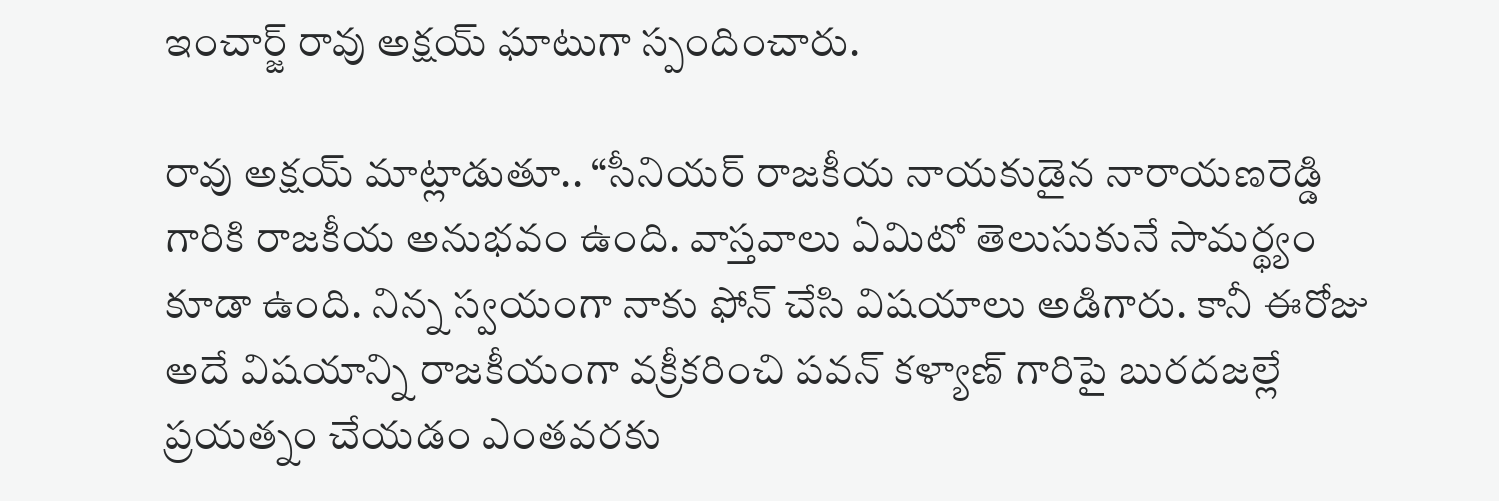ఇంచార్జ్ రావు అక్షయ్ ఘాటుగా స్పందించారు.

రావు అక్షయ్ మాట్లాడుతూ.. “సీనియర్ రాజకీయ నాయకుడైన నారాయణరెడ్డి గారికి రాజకీయ అనుభవం ఉంది. వాస్తవాలు ఏమిటో తెలుసుకునే సామర్థ్యం కూడా ఉంది. నిన్న స్వయంగా నాకు ఫోన్ చేసి విషయాలు అడిగారు. కానీ ఈరోజు అదే విషయాన్ని రాజకీయంగా వక్రీకరించి పవన్ కళ్యాణ్ గారిపై బురదజల్లే ప్రయత్నం చేయడం ఎంతవరకు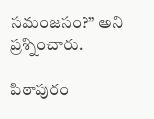సమంజసం?” అని ప్రశ్నించారు.

పిఠాపురం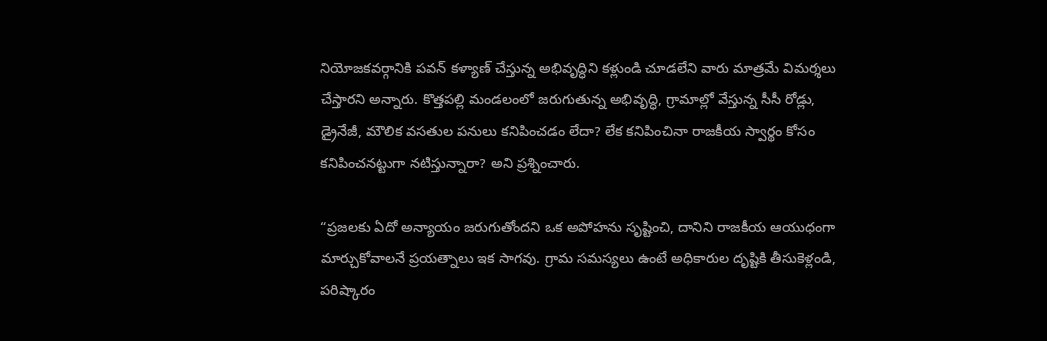నియోజకవర్గానికి పవన్ కళ్యాణ్ చేస్తున్న అభివృద్ధిని కళ్లుండి చూడలేని వారు మాత్రమే విమర్శలు చేస్తారని అన్నారు. కొత్తపల్లి మండలంలో జరుగుతున్న అభివృద్ధి, గ్రామాల్లో వేస్తున్న సీసీ రోడ్లు, డ్రైనేజీ, మౌలిక వసతుల పనులు కనిపించడం లేదా? లేక కనిపించినా రాజకీయ స్వార్థం కోసం కనిపించనట్టుగా నటిస్తున్నారా? అని ప్రశ్నించారు.

“ప్రజలకు ఏదో అన్యాయం జరుగుతోందని ఒక అపోహను సృష్టించి, దానిని రాజకీయ ఆయుధంగా మార్చుకోవాలనే ప్రయత్నాలు ఇక సాగవు. గ్రామ సమస్యలు ఉంటే అధికారుల దృష్టికి తీసుకెళ్లండి, పరిష్కారం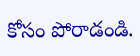కోసం పోరాడండి.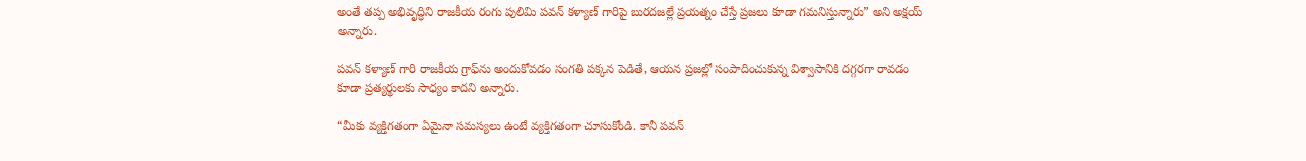అంతే తప్ప అభివృద్ధిని రాజకీయ రంగు పులిమి పవన్ కళ్యాణ్ గారిపై బురదజల్లే ప్రయత్నం చేస్తే ప్రజలు కూడా గమనిస్తున్నారు” అని అక్షయ్ అన్నారు.

పవన్ కళ్యాణ్ గారి రాజకీయ గ్రాఫ్‌ను అందుకోవడం సంగతి పక్కన పెడితే, ఆయన ప్రజల్లో సంపాదించుకున్న విశ్వాసానికి దగ్గరగా రావడం కూడా ప్రత్యర్థులకు సాధ్యం కాదని అన్నారు.

“మీకు వ్యక్తిగతంగా ఏమైనా సమస్యలు ఉంటే వ్యక్తిగతంగా చూసుకోండి. కానీ పవన్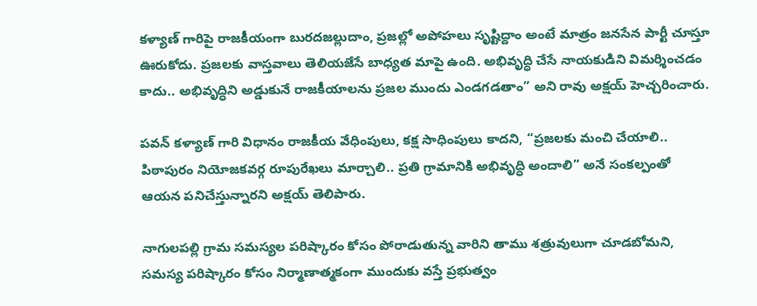కళ్యాణ్ గారిపై రాజకీయంగా బురదజల్లుదాం, ప్రజల్లో అపోహలు సృష్టిద్దాం అంటే మాత్రం జనసేన పార్టీ చూస్తూ ఊరుకోదు. ప్రజలకు వాస్తవాలు తెలియజేసే బాధ్యత మాపై ఉంది. అభివృద్ధి చేసే నాయకుడిని విమర్శించడం కాదు.. అభివృద్ధిని అడ్డుకునే రాజకీయాలను ప్రజల ముందు ఎండగడతాం” అని రావు అక్షయ్ హెచ్చరించారు.

పవన్ కళ్యాణ్ గారి విధానం రాజకీయ వేధింపులు, కక్ష సాధింపులు కాదని, “ప్రజలకు మంచి చేయాలి.. పిఠాపురం నియోజకవర్గ రూపురేఖలు మార్చాలి.. ప్రతి గ్రామానికి అభివృద్ధి అందాలి” అనే సంకల్పంతో ఆయన పనిచేస్తున్నారని అక్షయ్ తెలిపారు.

నాగులపల్లి గ్రామ సమస్యల పరిష్కారం కోసం పోరాడుతున్న వారిని తాము శత్రువులుగా చూడబోమని, సమస్య పరిష్కారం కోసం నిర్మాణాత్మకంగా ముందుకు వస్తే ప్రభుత్వం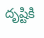దృష్టికి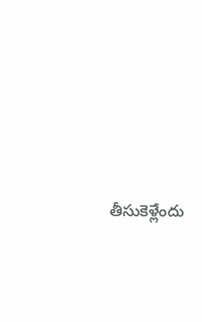తీసుకెళ్లేందు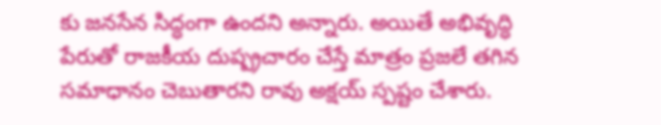కు జనసేన సిద్ధంగా ఉందని అన్నారు. అయితే అభివృద్ధి పేరుతో రాజకీయ దుష్ప్రచారం చేస్తే మాత్రం ప్రజలే తగిన సమాధానం చెబుతారని రావు అక్షయ్ స్పష్టం చేశారు.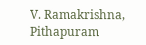V. Ramakrishna, Pithapuram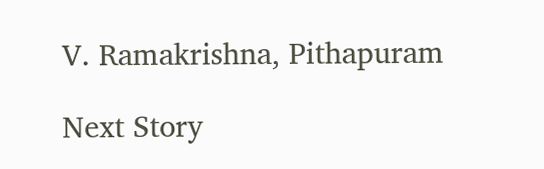V. Ramakrishna, Pithapuram

Next Story